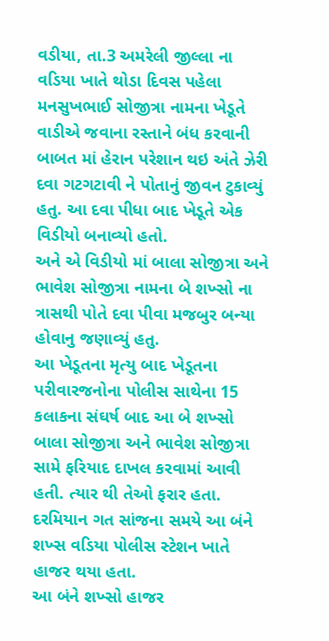વડીયા, તા.3 અમરેલી જીલ્લા ના વડિયા ખાતે થોડા દિવસ પહેલા મનસુખભાઈ સોજીત્રા નામના ખેડૂતે વાડીએ જવાના રસ્તાને બંધ કરવાની બાબત માં હેરાન પરેશાન થઇ અંતે ઝેરી દવા ગટગટાવી ને પોતાનું જીવન ટુકાવ્યું હતુ. આ દવા પીધા બાદ ખેડૂતે એક વિડીયો બનાવ્યો હતો.
અને એ વિડીયો માં બાલા સોજીત્રા અને ભાવેશ સોજીત્રા નામના બે શખ્સો ના ત્રાસથી પોતે દવા પીવા મજબુર બન્યા હોવાનુ જણાવ્યું હતુ.
આ ખેડૂતના મૃત્યુ બાદ ખેડૂતના પરીવારજનોના પોલીસ સાથેના 15 કલાકના સંઘર્ષ બાદ આ બે શખ્સો બાલા સોજીત્રા અને ભાવેશ સોજીત્રા સામે ફરિયાદ દાખલ કરવામાં આવી હતી. ત્યાર થી તેઓ ફરાર હતા. દરમિયાન ગત સાંજના સમયે આ બંને શખ્સ વડિયા પોલીસ સ્ટેશન ખાતે હાજર થયા હતા.
આ બંને શખ્સો હાજર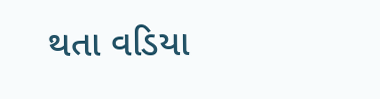થતા વડિયા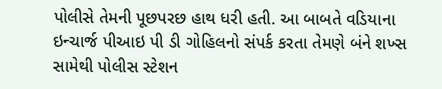પોલીસે તેમની પૂછપરછ હાથ ધરી હતી. આ બાબતે વડિયાના ઇન્ચાર્જ પીઆઇ પી ડી ગોહિલનો સંપર્ક કરતા તેમણે બંને શખ્સ સામેથી પોલીસ સ્ટેશન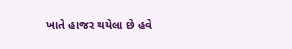ખાતે હાજર થયેલા છે હવે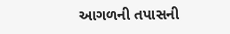આગળની તપાસની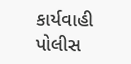કાર્યવાહી પોલીસ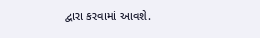દ્વારા કરવામાં આવશે.